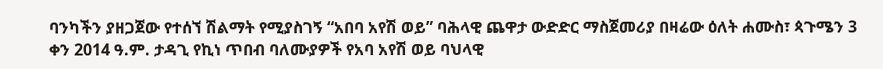ባንካችን ያዘጋጀው የተሰኘ ሽልማት የሚያስገኝ “አበባ አየሽ ወይ” ባሕላዊ ጨዋታ ውድድር ማስጀመሪያ በዛሬው ዕለት ሐሙስ፣ ጳጉሜን 3 ቀን 2014 ዓ.ም. ታዳጊ የኪነ ጥበብ ባለሙያዎች የአባ አየሽ ወይ ባህላዊ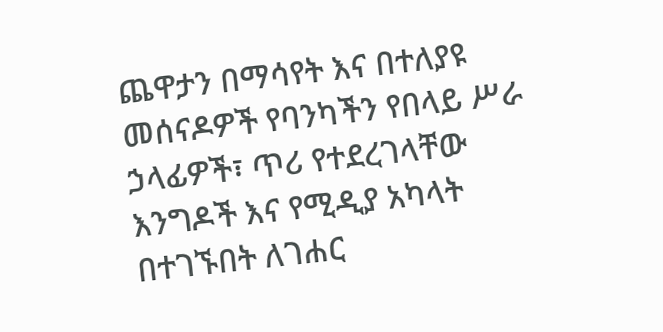ጨዋታን በማሳየት እና በተለያዩ መሰናዶዎች የባንካችን የበላይ ሥራ ኃላፊዎች፣ ጥሪ የተደረገላቸው እንግዶች እና የሚዲያ አካላት በተገኙበት ለገሐር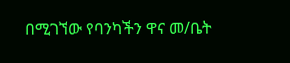በሚገኘው የባንካችን ዋና መ/ቤት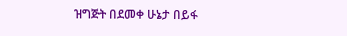ዝግጅት በደመቀ ሁኔታ በይፋ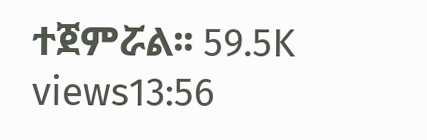ተጀምሯል፡፡ 59.5K views13:56